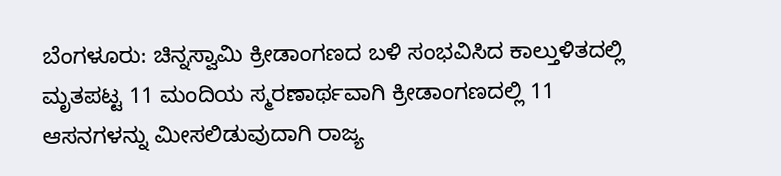ಬೆಂಗಳೂರು: ಚಿನ್ನಸ್ವಾಮಿ ಕ್ರೀಡಾಂಗಣದ ಬಳಿ ಸಂಭವಿಸಿದ ಕಾಲ್ತುಳಿತದಲ್ಲಿ ಮೃತಪಟ್ಟ 11 ಮಂದಿಯ ಸ್ಮರಣಾರ್ಥವಾಗಿ ಕ್ರೀಡಾಂಗಣದಲ್ಲಿ 11 ಆಸನಗಳನ್ನು ಮೀಸಲಿಡುವುದಾಗಿ ರಾಜ್ಯ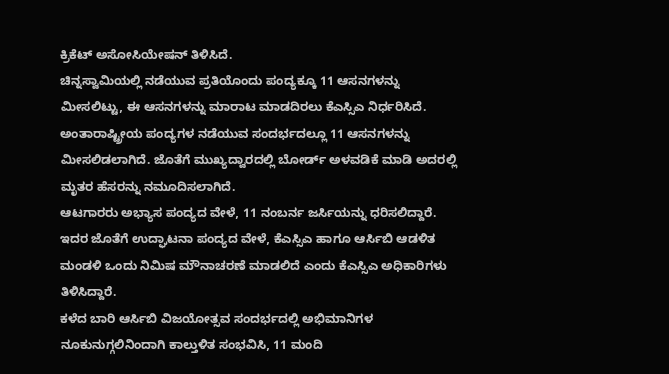ಕ್ರಿಕೆಟ್ ಅಸೋಸಿಯೇಷನ್ ತಿಳಿಸಿದೆ.
ಚಿನ್ನಸ್ವಾಮಿಯಲ್ಲಿ ನಡೆಯುವ ಪ್ರತಿಯೊಂದು ಪಂದ್ಯಕ್ಕೂ 11 ಆಸನಗಳನ್ನು ಮೀಸಲಿಟ್ಟು, ಈ ಆಸನಗಳನ್ನು ಮಾರಾಟ ಮಾಡದಿರಲು ಕೆಎಸ್ಸಿಎ ನಿರ್ಧರಿಸಿದೆ. ಅಂತಾರಾಷ್ಟ್ರೀಯ ಪಂದ್ಯಗಳ ನಡೆಯುವ ಸಂದರ್ಭದಲ್ಲೂ 11 ಆಸನಗಳನ್ನು ಮೀಸಲಿಡಲಾಗಿದೆ. ಜೊತೆಗೆ ಮುಖ್ಯದ್ವಾರದಲ್ಲಿ ಬೋರ್ಡ್ ಅಳವಡಿಕೆ ಮಾಡಿ ಅದರಲ್ಲಿ ಮೃತರ ಹೆಸರನ್ನು ನಮೂದಿಸಲಾಗಿದೆ.
ಆಟಗಾರರು ಅಭ್ಯಾಸ ಪಂದ್ಯದ ವೇಳೆ, 11 ನಂಬರ್ನ ಜರ್ಸಿಯನ್ನು ಧರಿಸಲಿದ್ದಾರೆ. ಇದರ ಜೊತೆಗೆ ಉದ್ಘಾಟನಾ ಪಂದ್ಯದ ವೇಳೆ, ಕೆಎಸ್ಸಿಎ ಹಾಗೂ ಆರ್ಸಿಬಿ ಆಡಳಿತ ಮಂಡಳಿ ಒಂದು ನಿಮಿಷ ಮೌನಾಚರಣೆ ಮಾಡಲಿದೆ ಎಂದು ಕೆಎಸ್ಸಿಎ ಅಧಿಕಾರಿಗಳು ತಿಳಿಸಿದ್ದಾರೆ.
ಕಳೆದ ಬಾರಿ ಆರ್ಸಿಬಿ ವಿಜಯೋತ್ಸವ ಸಂದರ್ಭದಲ್ಲಿ ಅಭಿಮಾನಿಗಳ ನೂಕುನುಗ್ಗಲಿನಿಂದಾಗಿ ಕಾಲ್ತುಳಿತ ಸಂಭವಿಸಿ, 11 ಮಂದಿ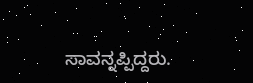ಸಾವನ್ನಪ್ಪಿದ್ದರು.